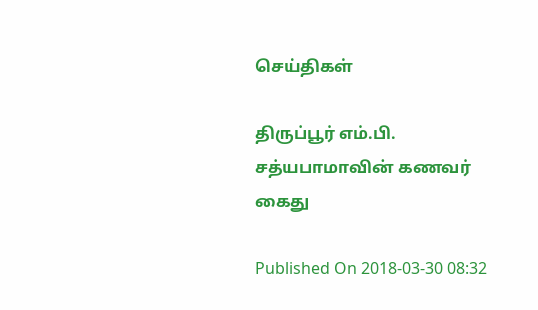செய்திகள்

திருப்பூர் எம்.பி. சத்யபாமாவின் கணவர் கைது

Published On 2018-03-30 08:32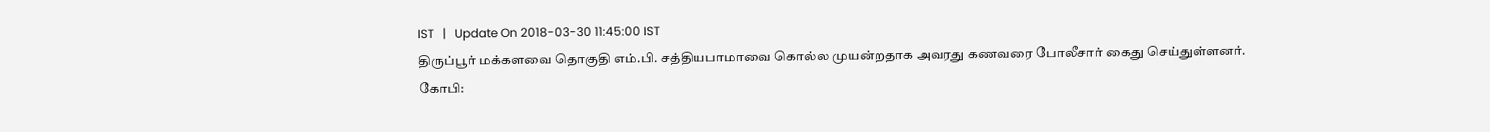IST   |   Update On 2018-03-30 11:45:00 IST
திருப்பூர் மக்களவை தொகுதி எம்.பி. சத்தியபாமாவை கொல்ல முயன்றதாக அவரது கணவரை போலீசார் கைது செய்துள்ளனர்.
கோபி: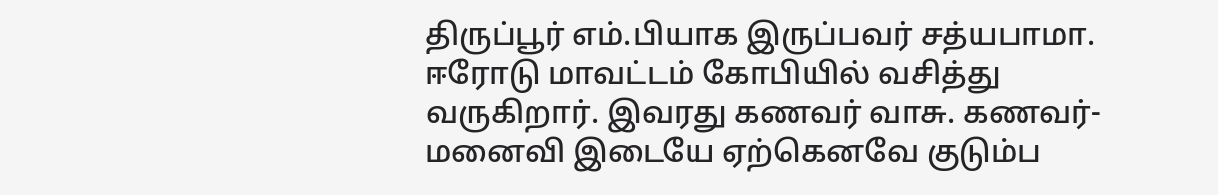திருப்பூர் எம்.பியாக இருப்பவர் சத்யபாமா. ஈரோடு மாவட்டம் கோபியில் வசித்து வருகிறார். இவரது கணவர் வாசு. கணவர்-மனைவி இடையே ஏற்கெனவே குடும்ப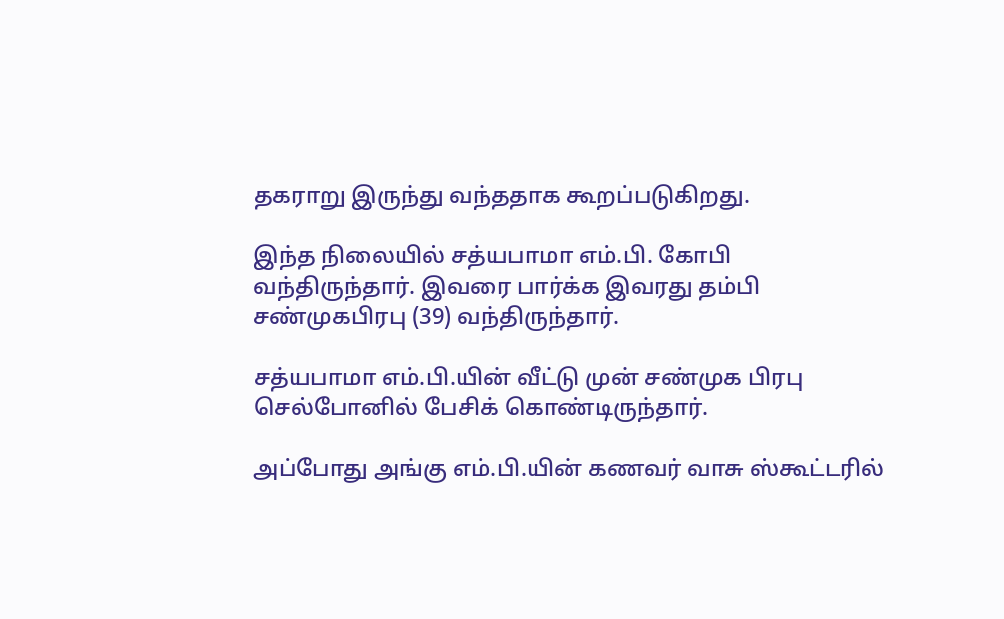தகராறு இருந்து வந்ததாக கூறப்படுகிறது.

இந்த நிலையில் சத்யபாமா எம்.பி. கோபி வந்திருந்தார். இவரை பார்க்க இவரது தம்பி சண்முகபிரபு (39) வந்திருந்தார்.

சத்யபாமா எம்.பி.யின் வீட்டு முன் சண்முக பிரபு செல்போனில் பேசிக் கொண்டிருந்தார்.

அப்போது அங்கு எம்.பி.யின் கணவர் வாசு ஸ்கூட்டரில்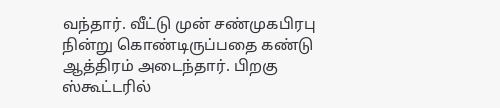வந்தார். வீட்டு முன் சண்முகபிரபு நின்று கொண்டிருப்பதை கண்டு ஆத்திரம் அடைந்தார். பிறகு ஸ்கூட்டரில்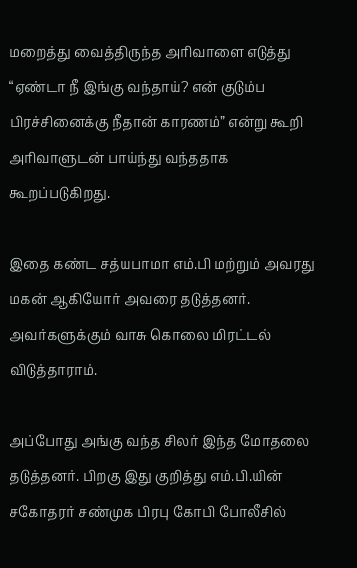மறைத்து வைத்திருந்த அரிவாளை எடுத்து “ஏண்டா நீ இங்கு வந்தாய்? என் குடும்ப பிரச்சினைக்கு நீதான் காரணம்” என்று கூறி அரிவாளுடன் பாய்ந்து வந்ததாக கூறப்படுகிறது.

இதை கண்ட சத்யபாமா எம்.பி மற்றும் அவரது மகன் ஆகியோர் அவரை தடுத்தனர். அவர்களுக்கும் வாசு கொலை மிரட்டல் விடுத்தாராம்.

அப்போது அங்கு வந்த சிலர் இந்த மோதலை தடுத்தனர். பிறகு இது குறித்து எம்.பி.யின் சகோதரர் சண்முக பிரபு கோபி போலீசில்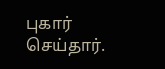புகார் செய்தார்.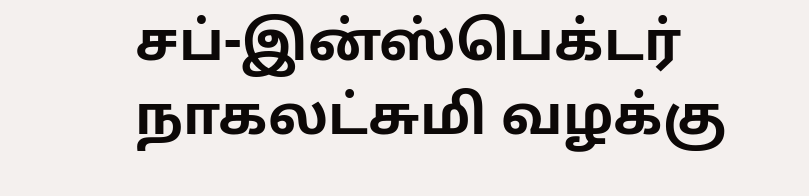சப்-இன்ஸ்பெக்டர் நாகலட்சுமி வழக்கு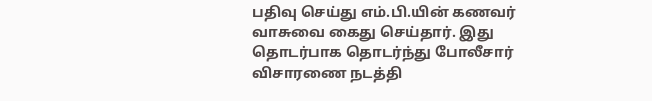பதிவு செய்து எம்.பி.யின் கணவர் வாசுவை கைது செய்தார். இது தொடர்பாக தொடர்ந்து போலீசார் விசாரணை நடத்தி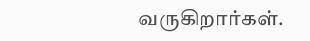வருகிறார்கள்.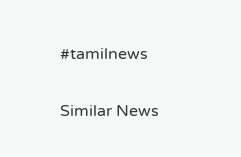#tamilnews

Similar News